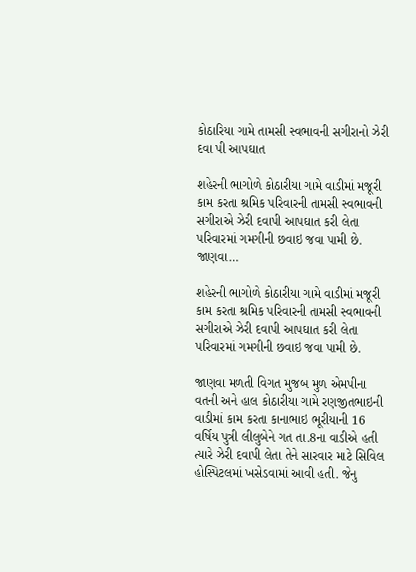કોઠારિયા ગામે તામસી સ્વભાવની સગીરાનો ઝેરી દવા પી આપઘાત

શહેરની ભાગોળે કોઠારીયા ગામે વાડીમાં મજૂરી કામ કરતા શ્રમિક પરિવારની તામસી સ્વભાવની સગીરાએ ઝેરી દવાપી આપઘાત કરી લેતા પરિવારમાં ગમગીની છવાઇ જવા પામી છે. જાણવા…

શહેરની ભાગોળે કોઠારીયા ગામે વાડીમાં મજૂરી કામ કરતા શ્રમિક પરિવારની તામસી સ્વભાવની સગીરાએ ઝેરી દવાપી આપઘાત કરી લેતા પરિવારમાં ગમગીની છવાઇ જવા પામી છે.

જાણવા મળતી વિગત મુજબ મુળ એમપીના વતની અને હાલ કોઠારીયા ગામે રણજીતભાઇની વાડીમાં કામ કરતા કાનાભાઇ ભૂરીયાની 16 વર્ષિય પુત્રી લીલુબેને ગત તા.8ના વાડીએ હતી ત્યારે ઝેરી દવાપી લેતા તેને સારવાર માટે સિવિલ હોસ્પિટલમાં ખસેડવામાં આવી હતી. જેનુ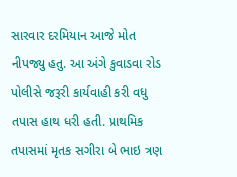સારવાર દરમિયાન આજે મોત નીપજ્યુ હતુ. આ અંગે કુવાડવા રોડ પોલીસે જરૂરી કાર્યવાહી કરી વધુ તપાસ હાથ ધરી હતી. પ્રાથમિક તપાસમાં મૃતક સગીરા બે ભાઇ ત્રણ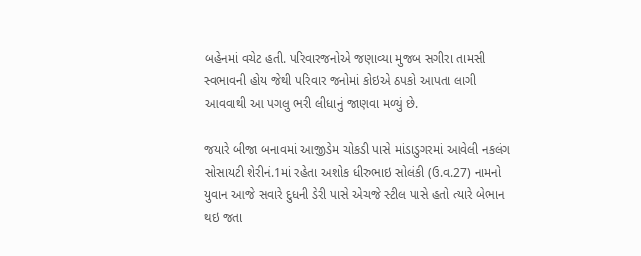બહેનમાં વચેટ હતી. પરિવારજનોએ જણાવ્યા મુજબ સગીરા તામસી સ્વભાવની હોય જેથી પરિવાર જનોમાં કોઇએ ઠપકો આપતા લાગી આવવાથી આ પગલુ ભરી લીધાનું જાણવા મળ્યું છે.

જયારે બીજા બનાવમાં આજીડેમ ચોકડી પાસે માંડાડુગરમાં આવેલી નકલંગ સોસાયટી શેરીનં.1માં રહેતા અશોક ધીરુભાઇ સોલંકી (ઉ.વ.27) નામનો યુવાન આજે સવારે દુધની ડેરી પાસે એચજે સ્ટીલ પાસે હતો ત્યારે બેભાન થઇ જતા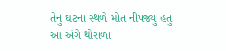તેનુ ઘટના સ્થળે મોત નીપજ્યુ હતુ આ અંગે થોરાળા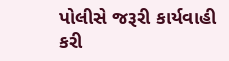પોલીસે જરૂરી કાર્યવાહી કરી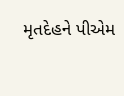મૃતદેહને પીએમ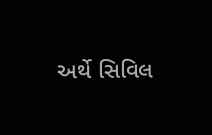અર્થે સિવિલ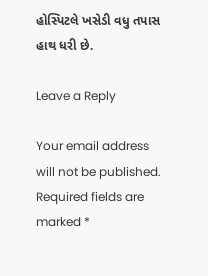હોસ્પિટલે ખસેડી વધુ તપાસ હાથ ધરી છે.

Leave a Reply

Your email address will not be published. Required fields are marked *